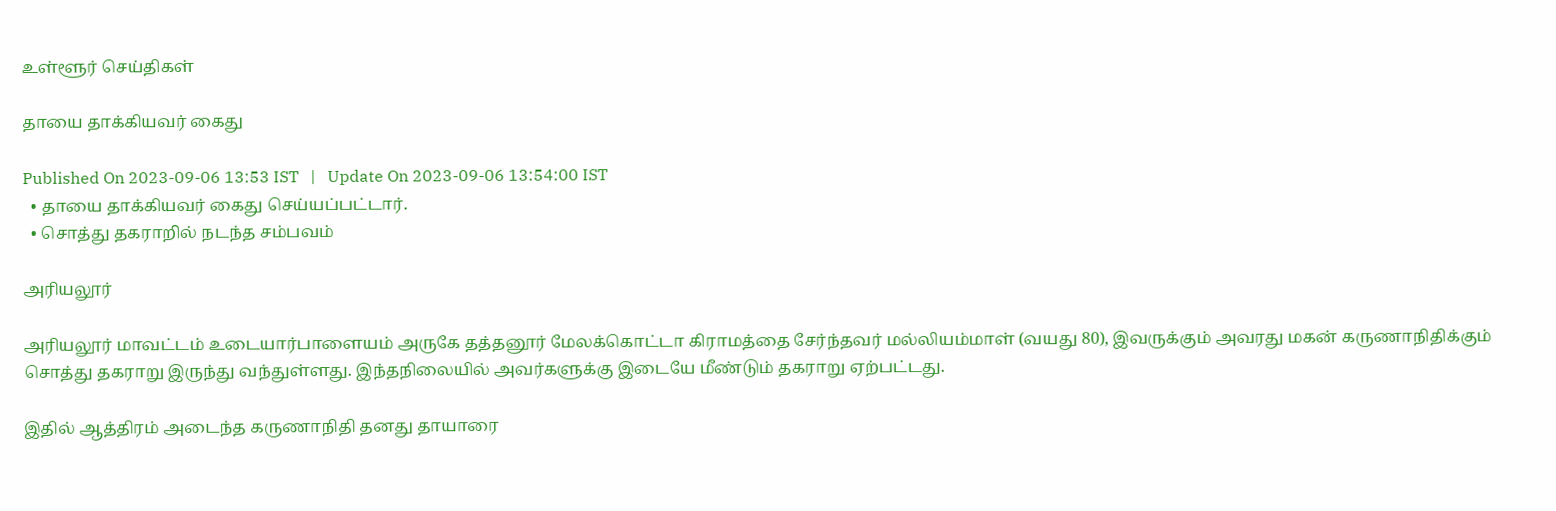உள்ளூர் செய்திகள்

தாயை தாக்கியவர் கைது

Published On 2023-09-06 13:53 IST   |   Update On 2023-09-06 13:54:00 IST
  • தாயை தாக்கியவர் கைது செய்யப்பட்டார்.
  • சொத்து தகராறில் நடந்த சம்பவம்

அரியலூர்

அரியலூர் மாவட்டம் உடையார்பாளையம் அருகே தத்தனூர் மேலக்கொட்டா கிராமத்தை சேர்ந்தவர் மல்லியம்மாள் (வயது 80), இவருக்கும் அவரது மகன் கருணாநிதிக்கும் சொத்து தகராறு இருந்து வந்துள்ளது. இந்தநிலையில் அவர்களுக்கு இடையே மீண்டும் தகராறு ஏற்பட்டது.

இதில் ஆத்திரம் அடைந்த கருணாநிதி தனது தாயாரை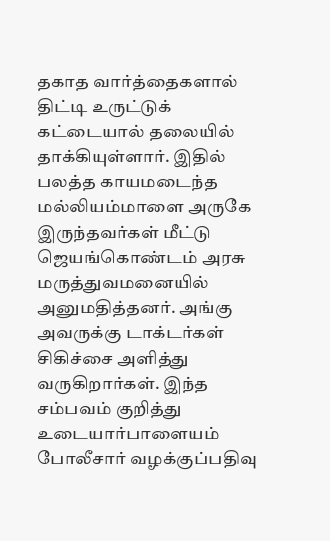தகாத வார்த்தைகளால் திட்டி உருட்டுக் கட்டையால் தலையில் தாக்கியுள்ளார். இதில் பலத்த காயமடைந்த மல்லியம்மாளை அருகே இருந்தவர்கள் மீட்டு ஜெயங்கொண்டம் அரசு மருத்துவமனையில் அனுமதித்தனர். அங்கு அவருக்கு டாக்டர்கள் சிகிச்சை அளித்து வருகிறார்கள். இந்த சம்பவம் குறித்து உடையார்பாளையம் போலீசார் வழக்குப்பதிவு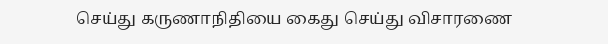செய்து கருணாநிதியை கைது செய்து விசாரணை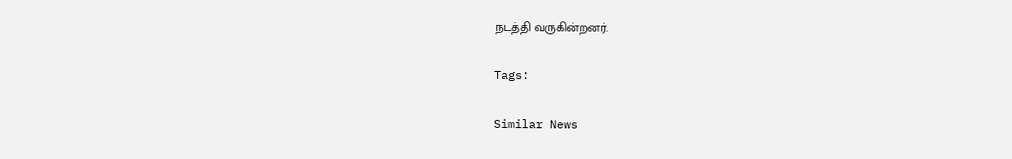நடத்தி வருகின்றனர்.

Tags:

Similar News